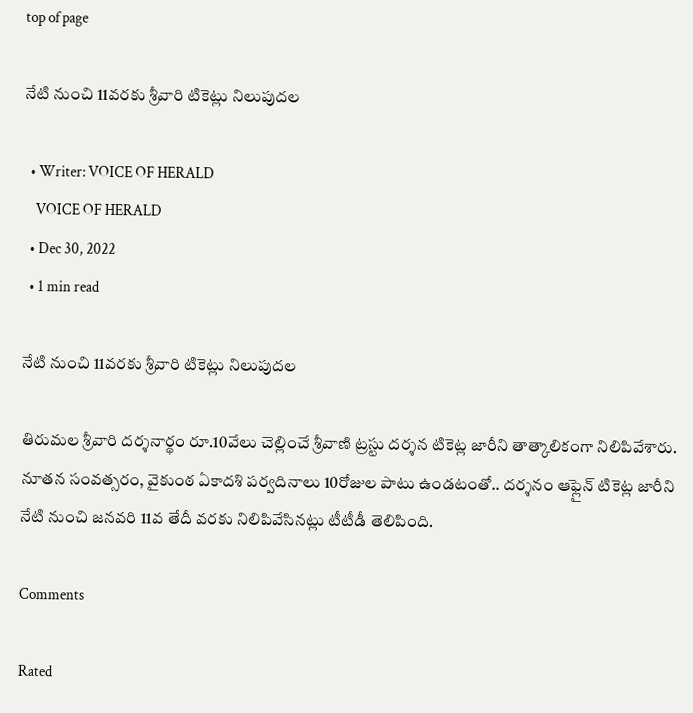top of page

నేటి నుంచి 11వరకు శ్రీవారి టికెట్లు నిలుపుదల

  • Writer: VOICE OF HERALD
    VOICE OF HERALD
  • Dec 30, 2022
  • 1 min read

నేటి నుంచి 11వరకు శ్రీవారి టికెట్లు నిలుపుదల

తిరుమల శ్రీవారి దర్శనార్థం రూ.10వేలు చెల్లించే శ్రీవాణి ట్రస్టు దర్శన టికెట్ల జారీని తాత్కాలికంగా నిలిపివేశారు. నూతన సంవత్సరం, వైకుంఠ ఏకాదశి పర్వదినాలు 10రోజుల పాటు ఉండటంతో.. దర్శనం ఆఫ్లైన్ టికెట్ల జారీని నేటి నుంచి జనవరి 11వ తేదీ వరకు నిలిపివేసినట్లు టీటీడీ తెలిపింది.

Comments

Rated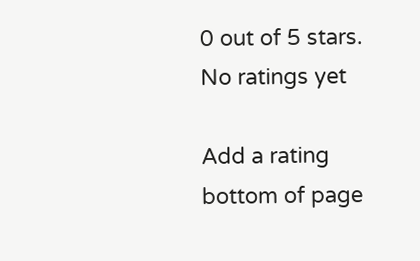0 out of 5 stars.
No ratings yet

Add a rating
bottom of page